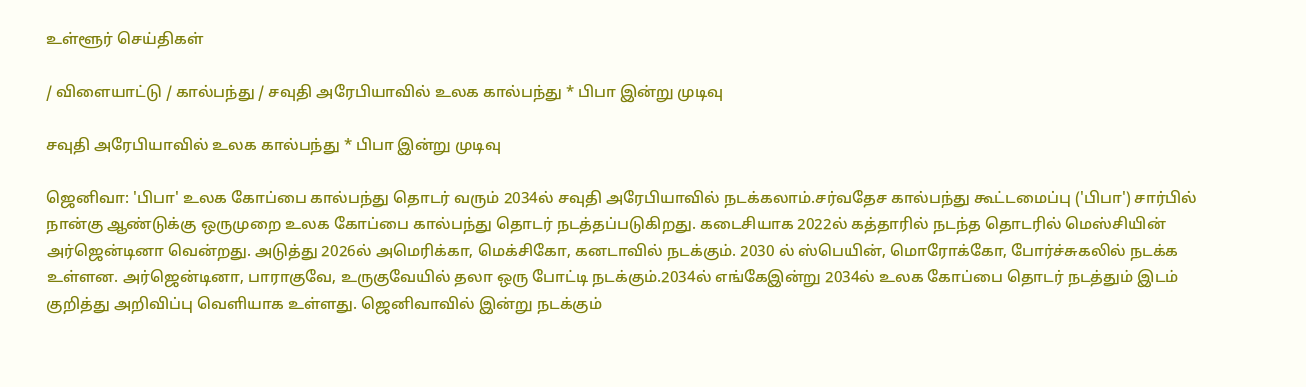உள்ளூர் செய்திகள்

/ விளையாட்டு / கால்பந்து / சவுதி அரேபியாவில் உலக கால்பந்து * பிபா இன்று முடிவு

சவுதி அரேபியாவில் உலக கால்பந்து * பிபா இன்று முடிவு

ஜெனிவா: 'பிபா' உலக கோப்பை கால்பந்து தொடர் வரும் 2034ல் சவுதி அரேபியாவில் நடக்கலாம்.சர்வதேச கால்பந்து கூட்டமைப்பு ('பிபா') சார்பில் நான்கு ஆண்டுக்கு ஒருமுறை உலக கோப்பை கால்பந்து தொடர் நடத்தப்படுகிறது. கடைசியாக 2022ல் கத்தாரில் நடந்த தொடரில் மெஸ்சியின் அர்ஜென்டினா வென்றது. அடுத்து 2026ல் அமெரிக்கா, மெக்சிகோ, கனடாவில் நடக்கும். 2030 ல் ஸ்பெயின், மொரோக்கோ, போர்ச்சுகலில் நடக்க உள்ளன. அர்ஜென்டினா, பாராகுவே, உருகுவேயில் தலா ஒரு போட்டி நடக்கும்.2034ல் எங்கேஇன்று 2034ல் உலக கோப்பை தொடர் நடத்தும் இடம் குறித்து அறிவிப்பு வெளியாக உள்ளது. ஜெனிவாவில் இன்று நடக்கும்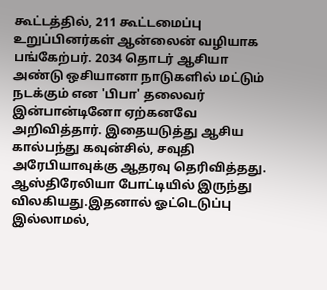கூட்டத்தில், 211 கூட்டமைப்பு உறுப்பினர்கள் ஆன்லைன் வழியாக பங்கேற்பர். 2034 தொடர் ஆசியா அண்டு ஒசியானா நாடுகளில் மட்டும் நடக்கும் என 'பிபா' தலைவர் இன்பான்டினோ ஏற்கனவே அறிவித்தார். இதையடுத்து ஆசிய கால்பந்து கவுன்சில், சவுதி அரேபியாவுக்கு ஆதரவு தெரிவித்தது. ஆஸ்திரேலியா போட்டியில் இருந்து விலகியது.இதனால் ஓட்டெடுப்பு இல்லாமல்,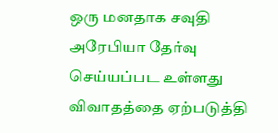ஒரு மனதாக சவுதி அரேபியா தேர்வு செய்யப்பட உள்ளது விவாதத்தை ஏற்படுத்தி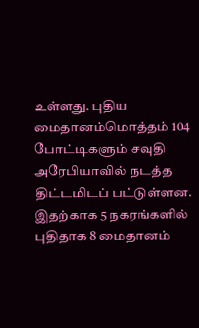உள்ளது. புதிய மைதானம்மொத்தம் 104 போட்டிகளும் சவுதி அரேபியாவில் நடத்த திட்டமிடப் பட்டுள்ளன. இதற்காக 5 நகரங்களில் புதிதாக 8 மைதானம்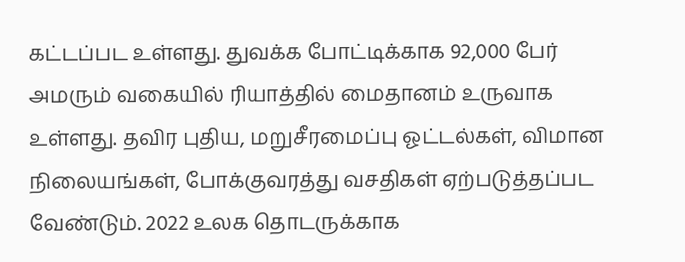கட்டப்பட உள்ளது. துவக்க போட்டிக்காக 92,000 பேர் அமரும் வகையில் ரியாத்தில் மைதானம் உருவாக உள்ளது. தவிர புதிய, மறுசீரமைப்பு ஓட்டல்கள், விமான நிலையங்கள், போக்குவரத்து வசதிகள் ஏற்படுத்தப்பட வேண்டும். 2022 உலக தொடருக்காக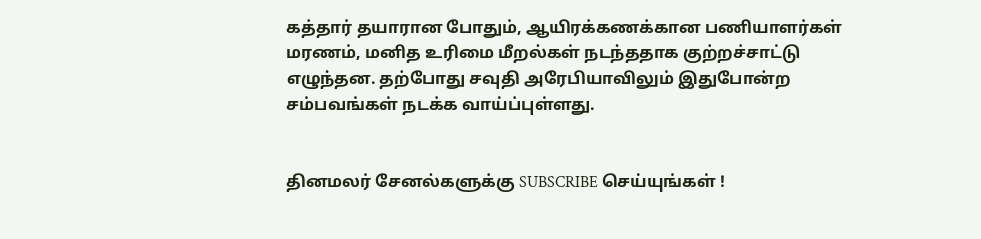கத்தார் தயாரான போதும், ஆயிரக்கணக்கான பணியாளர்கள் மரணம், மனித உரிமை மீறல்கள் நடந்ததாக குற்றச்சாட்டு எழுந்தன. தற்போது சவுதி அரேபியாவிலும் இதுபோன்ற சம்பவங்கள் நடக்க வாய்ப்புள்ளது.


தினமலர் சேனல்களுக்கு SUBSCRIBE செய்யுங்கள் !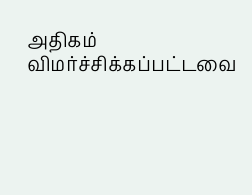அதிகம் விமர்ச்சிக்கப்பட்டவை